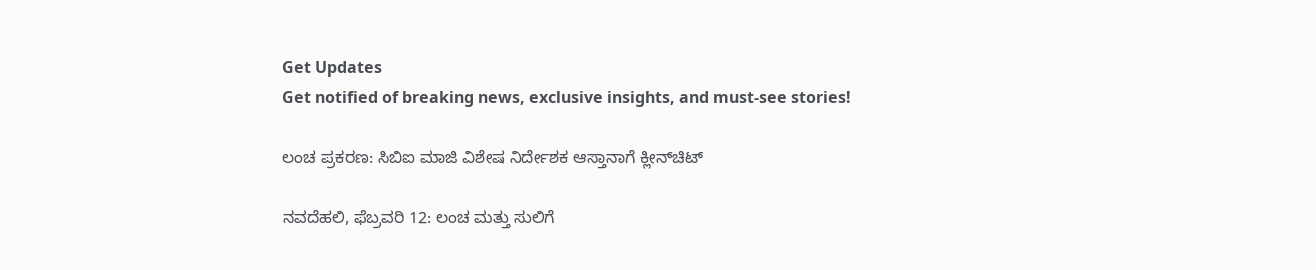Get Updates
Get notified of breaking news, exclusive insights, and must-see stories!

ಲಂಚ ಪ್ರಕರಣ: ಸಿಬಿಐ ಮಾಜಿ ವಿಶೇಷ ನಿರ್ದೇಶಕ ಆಸ್ತಾನಾಗೆ ಕ್ಲೀನ್‌ಚಿಟ್

ನವದೆಹಲಿ, ಫೆಬ್ರವರಿ 12: ಲಂಚ ಮತ್ತು ಸುಲಿಗೆ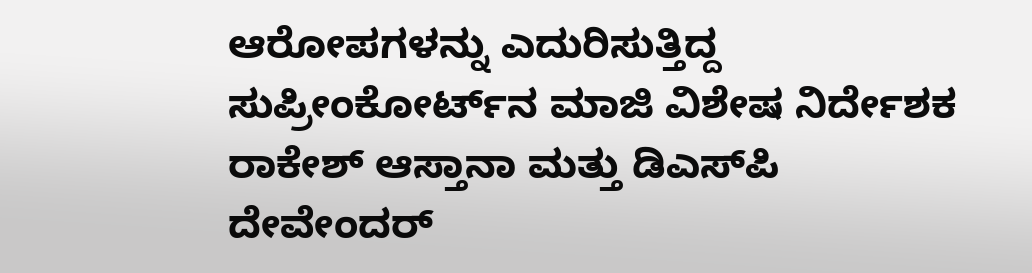ಆರೋಪಗಳನ್ನು ಎದುರಿಸುತ್ತಿದ್ದ ಸುಪ್ರೀಂಕೋರ್ಟ್‌ನ ಮಾಜಿ ವಿಶೇಷ ನಿರ್ದೇಶಕ ರಾಕೇಶ್ ಆಸ್ತಾನಾ ಮತ್ತು ಡಿಎಸ್‌ಪಿ ದೇವೇಂದರ್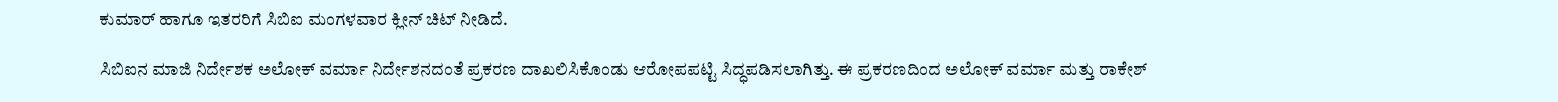ಕುಮಾರ್ ಹಾಗೂ ಇತರರಿಗೆ ಸಿಬಿಐ ಮಂಗಳವಾರ ಕ್ಲೀನ್ ಚಿಟ್ ನೀಡಿದೆ.

ಸಿಬಿಐನ ಮಾಜಿ ನಿರ್ದೇಶಕ ಅಲೋಕ್ ವರ್ಮಾ ನಿರ್ದೇಶನದಂತೆ ಪ್ರಕರಣ ದಾಖಲಿಸಿಕೊಂಡು ಆರೋಪಪಟ್ಟಿ ಸಿದ್ಧಪಡಿಸಲಾಗಿತ್ತು. ಈ ಪ್ರಕರಣದಿಂದ ಅಲೋಕ್ ವರ್ಮಾ ಮತ್ತು ರಾಕೇಶ್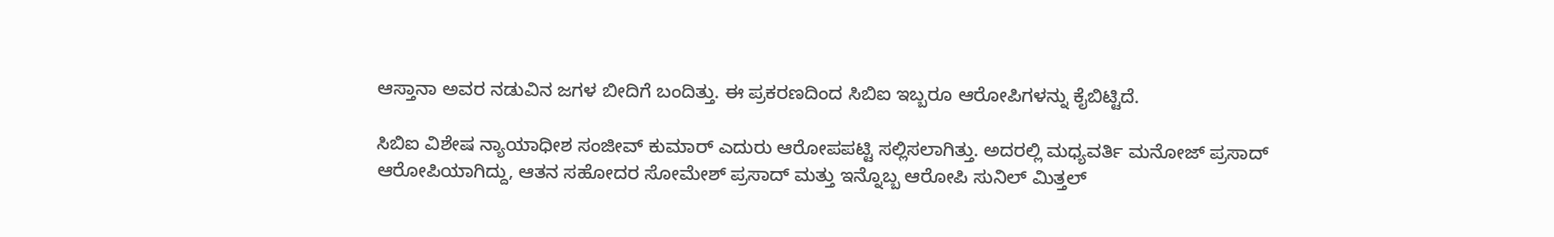ಆಸ್ತಾನಾ ಅವರ ನಡುವಿನ ಜಗಳ ಬೀದಿಗೆ ಬಂದಿತ್ತು. ಈ ಪ್ರಕರಣದಿಂದ ಸಿಬಿಐ ಇಬ್ಬರೂ ಆರೋಪಿಗಳನ್ನು ಕೈಬಿಟ್ಟಿದೆ.

ಸಿಬಿಐ ವಿಶೇಷ ನ್ಯಾಯಾಧೀಶ ಸಂಜೀವ್ ಕುಮಾರ್ ಎದುರು ಆರೋಪಪಟ್ಟಿ ಸಲ್ಲಿಸಲಾಗಿತ್ತು. ಅದರಲ್ಲಿ ಮಧ್ಯವರ್ತಿ ಮನೋಜ್ ಪ್ರಸಾದ್ ಆರೋಪಿಯಾಗಿದ್ದು, ಆತನ ಸಹೋದರ ಸೋಮೇಶ್ ಪ್ರಸಾದ್ ಮತ್ತು ಇನ್ನೊಬ್ಬ ಆರೋಪಿ ಸುನಿಲ್ ಮಿತ್ತಲ್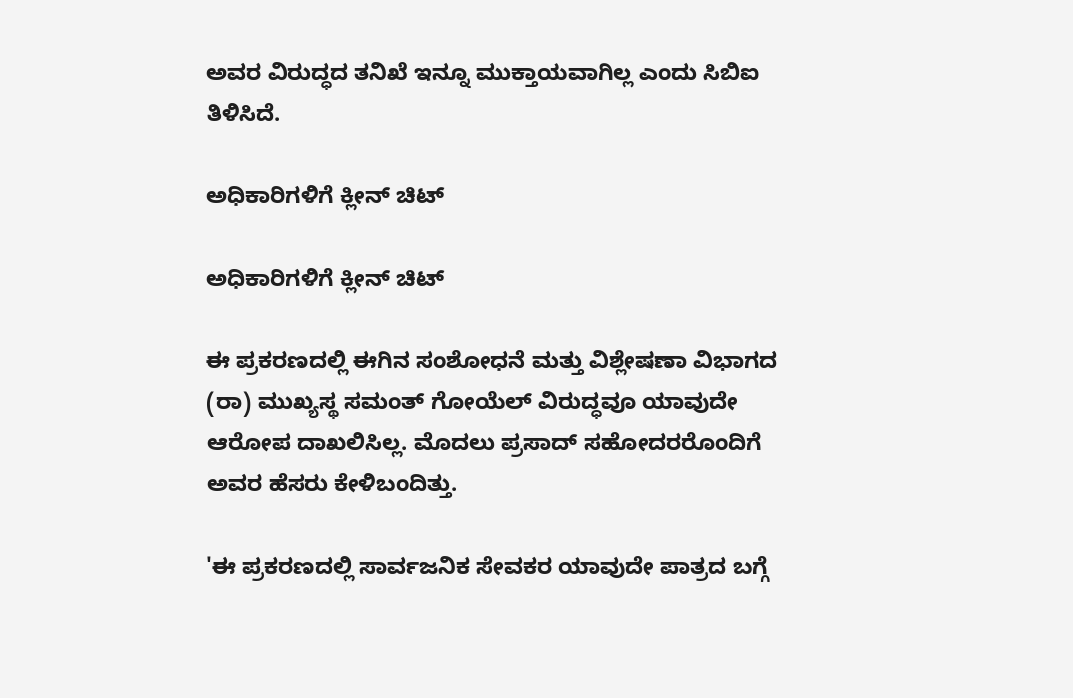ಅವರ ವಿರುದ್ಧದ ತನಿಖೆ ಇನ್ನೂ ಮುಕ್ತಾಯವಾಗಿಲ್ಲ ಎಂದು ಸಿಬಿಐ ತಿಳಿಸಿದೆ.

ಅಧಿಕಾರಿಗಳಿಗೆ ಕ್ಲೀನ್ ಚಿಟ್

ಅಧಿಕಾರಿಗಳಿಗೆ ಕ್ಲೀನ್ ಚಿಟ್

ಈ ಪ್ರಕರಣದಲ್ಲಿ ಈಗಿನ ಸಂಶೋಧನೆ ಮತ್ತು ವಿಶ್ಲೇಷಣಾ ವಿಭಾಗದ (ರಾ) ಮುಖ್ಯಸ್ಥ ಸಮಂತ್ ಗೋಯೆಲ್ ವಿರುದ್ಧವೂ ಯಾವುದೇ ಆರೋಪ ದಾಖಲಿಸಿಲ್ಲ. ಮೊದಲು ಪ್ರಸಾದ್ ಸಹೋದರರೊಂದಿಗೆ ಅವರ ಹೆಸರು ಕೇಳಿಬಂದಿತ್ತು.

'ಈ ಪ್ರಕರಣದಲ್ಲಿ ಸಾರ್ವಜನಿಕ ಸೇವಕರ ಯಾವುದೇ ಪಾತ್ರದ ಬಗ್ಗೆ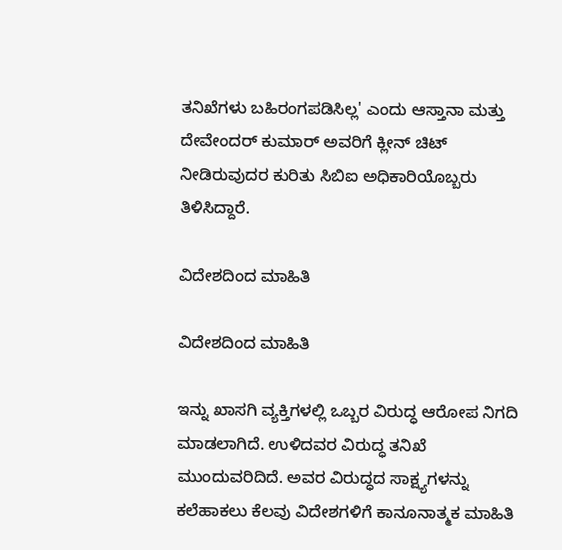ತನಿಖೆಗಳು ಬಹಿರಂಗಪಡಿಸಿಲ್ಲ' ಎಂದು ಆಸ್ತಾನಾ ಮತ್ತು ದೇವೇಂದರ್ ಕುಮಾರ್ ಅವರಿಗೆ ಕ್ಲೀನ್ ಚಿಟ್ ನೀಡಿರುವುದರ ಕುರಿತು ಸಿಬಿಐ ಅಧಿಕಾರಿಯೊಬ್ಬರು ತಿಳಿಸಿದ್ದಾರೆ.

ವಿದೇಶದಿಂದ ಮಾಹಿತಿ

ವಿದೇಶದಿಂದ ಮಾಹಿತಿ

ಇನ್ನು ಖಾಸಗಿ ವ್ಯಕ್ತಿಗಳಲ್ಲಿ ಒಬ್ಬರ ವಿರುದ್ಧ ಆರೋಪ ನಿಗದಿ ಮಾಡಲಾಗಿದೆ. ಉಳಿದವರ ವಿರುದ್ಧ ತನಿಖೆ ಮುಂದುವರಿದಿದೆ. ಅವರ ವಿರುದ್ಧದ ಸಾಕ್ಷ್ಯಗಳನ್ನು ಕಲೆಹಾಕಲು ಕೆಲವು ವಿದೇಶಗಳಿಗೆ ಕಾನೂನಾತ್ಮಕ ಮಾಹಿತಿ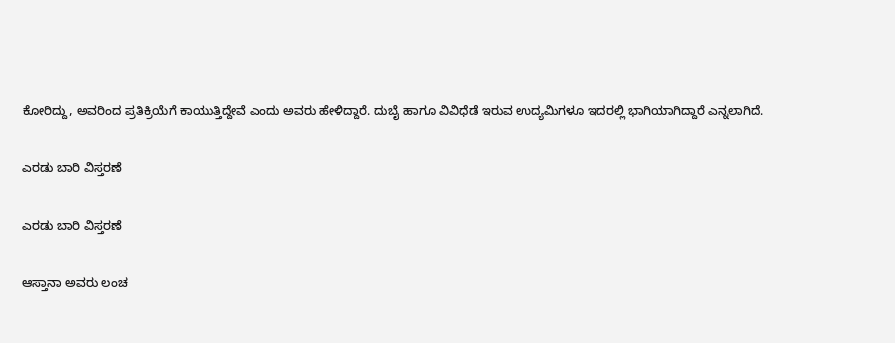ಕೋರಿದ್ದು, ಅವರಿಂದ ಪ್ರತಿಕ್ರಿಯೆಗೆ ಕಾಯುತ್ತಿದ್ದೇವೆ ಎಂದು ಅವರು ಹೇಳಿದ್ದಾರೆ. ದುಬೈ ಹಾಗೂ ವಿವಿಧೆಡೆ ಇರುವ ಉದ್ಯಮಿಗಳೂ ಇದರಲ್ಲಿ ಭಾಗಿಯಾಗಿದ್ದಾರೆ ಎನ್ನಲಾಗಿದೆ.

ಎರಡು ಬಾರಿ ವಿಸ್ತರಣೆ

ಎರಡು ಬಾರಿ ವಿಸ್ತರಣೆ

ಆಸ್ತಾನಾ ಅವರು ಲಂಚ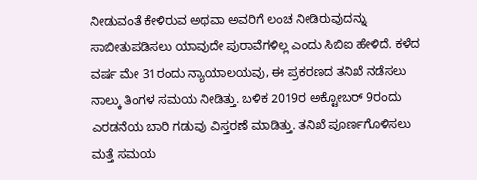ನೀಡುವಂತೆ ಕೇಳಿರುವ ಅಥವಾ ಅವರಿಗೆ ಲಂಚ ನೀಡಿರುವುದನ್ನು ಸಾಬೀತುಪಡಿಸಲು ಯಾವುದೇ ಪುರಾವೆಗಳಿಲ್ಲ ಎಂದು ಸಿಬಿಐ ಹೇಳಿದೆ. ಕಳೆದ ವರ್ಷ ಮೇ 31ರಂದು ನ್ಯಾಯಾಲಯವು, ಈ ಪ್ರಕರಣದ ತನಿಖೆ ನಡೆಸಲು ನಾಲ್ಕು ತಿಂಗಳ ಸಮಯ ನೀಡಿತ್ತು. ಬಳಿಕ 2019ರ ಅಕ್ಟೋಬರ್‌ 9ರಂದು ಎರಡನೆಯ ಬಾರಿ ಗಡುವು ವಿಸ್ತರಣೆ ಮಾಡಿತ್ತು. ತನಿಖೆ ಪೂರ್ಣಗೊಳಿಸಲು ಮತ್ತೆ ಸಮಯ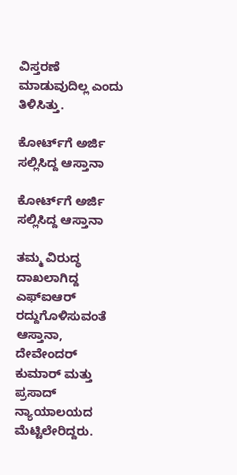ವಿಸ್ತರಣೆ ಮಾಡುವುದಿಲ್ಲ ಎಂದು ತಿಳಿಸಿತ್ತು.

ಕೋರ್ಟ್‌ಗೆ ಅರ್ಜಿ ಸಲ್ಲಿಸಿದ್ದ ಆಸ್ತಾನಾ

ಕೋರ್ಟ್‌ಗೆ ಅರ್ಜಿ ಸಲ್ಲಿಸಿದ್ದ ಆಸ್ತಾನಾ

ತಮ್ಮ ವಿರುದ್ಧ ದಾಖಲಾಗಿದ್ದ ಎಫ್‌ಐಆರ್ ರದ್ದುಗೊಳಿಸುವಂತೆ ಆಸ್ತಾನಾ, ದೇವೇಂದರ್ ಕುಮಾರ್ ಮತ್ತು ಪ್ರಸಾದ್ ನ್ಯಾಯಾಲಯದ ಮೆಟ್ಟಿಲೇರಿದ್ದರು.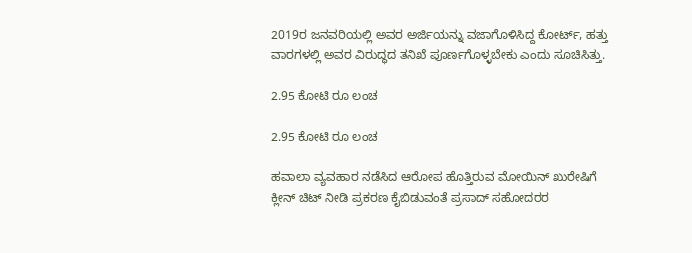2019ರ ಜನವರಿಯಲ್ಲಿ ಅವರ ಅರ್ಜಿಯನ್ನು ವಜಾಗೊಳಿಸಿದ್ದ ಕೋರ್ಟ್, ಹತ್ತು ವಾರಗಳಲ್ಲಿ ಅವರ ವಿರುದ್ಧದ ತನಿಖೆ ಪೂರ್ಣಗೊಳ್ಳಬೇಕು ಎಂದು ಸೂಚಿಸಿತ್ತು.

2.95 ಕೋಟಿ ರೂ ಲಂಚ

2.95 ಕೋಟಿ ರೂ ಲಂಚ

ಹವಾಲಾ ವ್ಯವಹಾರ ನಡೆಸಿದ ಆರೋಪ ಹೊತ್ತಿರುವ ಮೋಯಿನ್ ಖುರೇಷಿಗೆ ಕ್ಲೀನ್ ಚಿಟ್ ನೀಡಿ ಪ್ರಕರಣ ಕೈಬಿಡುವಂತೆ ಪ್ರಸಾದ್ ಸಹೋದರರ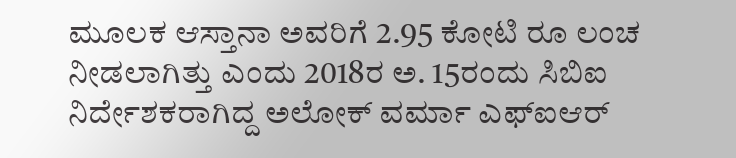ಮೂಲಕ ಆಸ್ತಾನಾ ಅವರಿಗೆ 2.95 ಕೋಟಿ ರೂ ಲಂಚ ನೀಡಲಾಗಿತ್ತು ಎಂದು 2018ರ ಅ. 15ರಂದು ಸಿಬಿಐ ನಿರ್ದೇಶಕರಾಗಿದ್ದ ಅಲೋಕ್ ವರ್ಮಾ ಎಫ್‌ಐಆರ್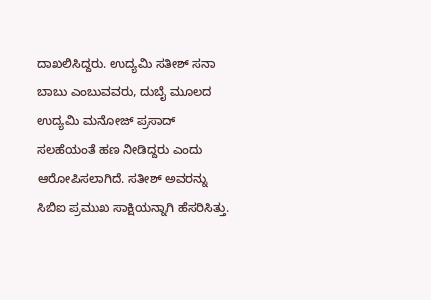ದಾಖಲಿಸಿದ್ದರು. ಉದ್ಯಮಿ ಸತೀಶ್ ಸನಾ ಬಾಬು ಎಂಬುವವರು, ದುಬೈ ಮೂಲದ ಉದ್ಯಮಿ ಮನೋಜ್ ಪ್ರಸಾದ್ ಸಲಹೆಯಂತೆ ಹಣ ನೀಡಿದ್ದರು ಎಂದು ಆರೋಪಿಸಲಾಗಿದೆ. ಸತೀಶ್ ಅವರನ್ನು ಸಿಬಿಐ ಪ್ರಮುಖ ಸಾಕ್ಷಿಯನ್ನಾಗಿ ಹೆಸರಿಸಿತ್ತು.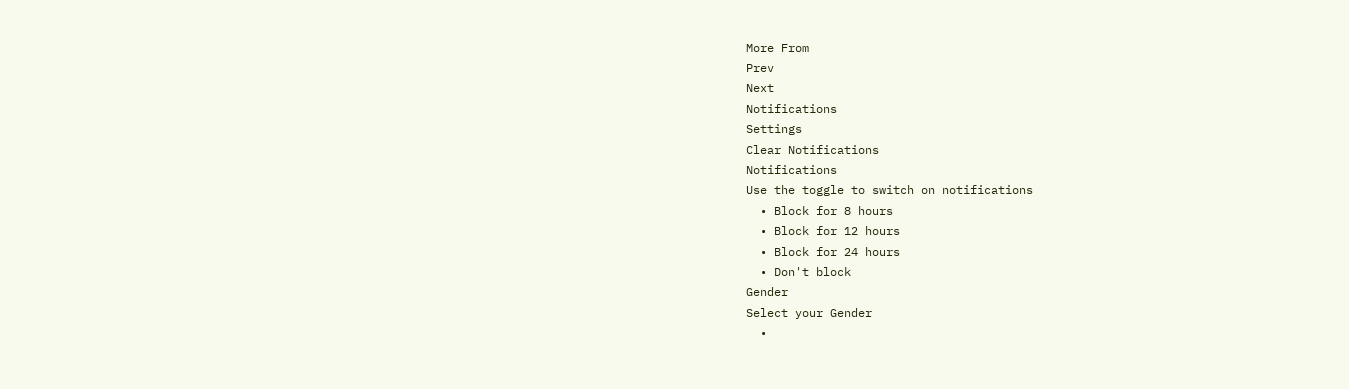More From
Prev
Next
Notifications
Settings
Clear Notifications
Notifications
Use the toggle to switch on notifications
  • Block for 8 hours
  • Block for 12 hours
  • Block for 24 hours
  • Don't block
Gender
Select your Gender
  •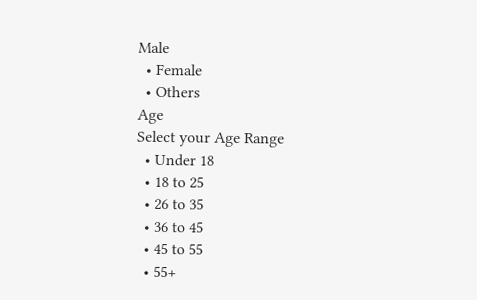Male
  • Female
  • Others
Age
Select your Age Range
  • Under 18
  • 18 to 25
  • 26 to 35
  • 36 to 45
  • 45 to 55
  • 55+